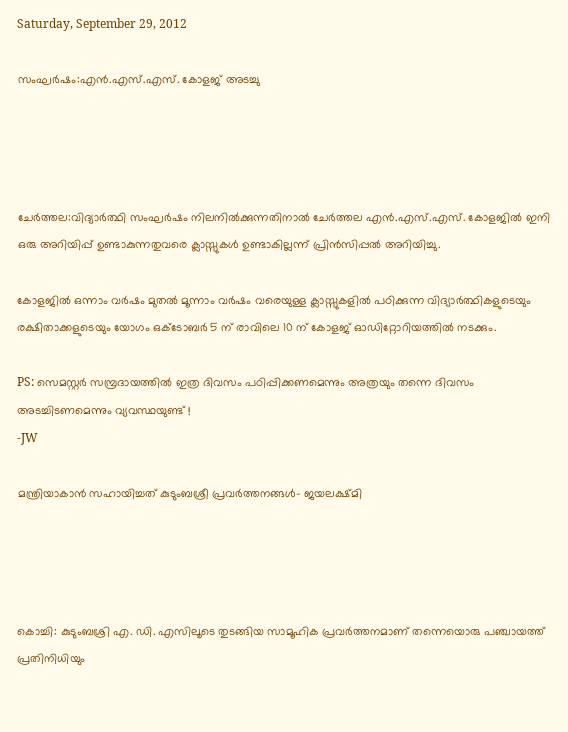Saturday, September 29, 2012

സംഘര്‍ഷം:എന്‍.എസ്.എസ്. കോളജ് അടച്ചു




ചേര്‍ത്തല:വിദ്യാര്‍ത്ഥി സംഘര്‍ഷം നിലനില്‍ക്കുന്നതിനാല്‍ ചേര്‍ത്തല എന്‍.എസ്.എസ്. കോളജില്‍ ഇനി ഒരു അറിയിപ്പ് ഉണ്ടാകുന്നതുവരെ ക്ലാസ്സുകള്‍ ഉണ്ടാകില്ലന്ന് പ്രിന്‍സിപ്പല്‍ അറിയിച്ചു.

കോളജില്‍ ഒന്നാം വര്‍ഷം മുതല്‍ മൂന്നാം വര്‍ഷം വരെയുള്ള ക്ലാസ്സുകളില്‍ പഠിക്കുന്ന വിദ്യാര്‍ത്ഥികളുടെയും രക്ഷിതാക്കളുടെയും യോഗം ഒക്ടോബര്‍ 5 ന് രാവിലെ 10 ന് കോളജ് ഓഡിറ്റോറിയത്തില്‍ നടക്കും.

PS: സെമസ്റ്റര്‍ സമ്പ്രദായത്തില്‍ ഇത്ര ദിവസം പഠിപ്പിക്കണമെന്നും അത്രയും തന്നെ ദിവസം  അടച്ചിടണമെന്നും വ്യവസ്ഥയുണ്ട് !
-JW

മന്ത്രിയാകാന്‍ സഹായിച്ചത് കുടുംബശ്രീ പ്രവര്‍ത്തനങ്ങള്‍- ജയലക്ഷ്മി




കൊച്ചി: കുടുംബശ്രി എ. ഡി. എസിലൂടെ തുടങ്ങിയ സാമൂഹിക പ്രവര്‍ത്തനമാണ് തന്നെയൊരു പഞ്ചായത്ത് പ്രതിനിധിയും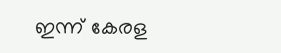ഇന്ന് കേരള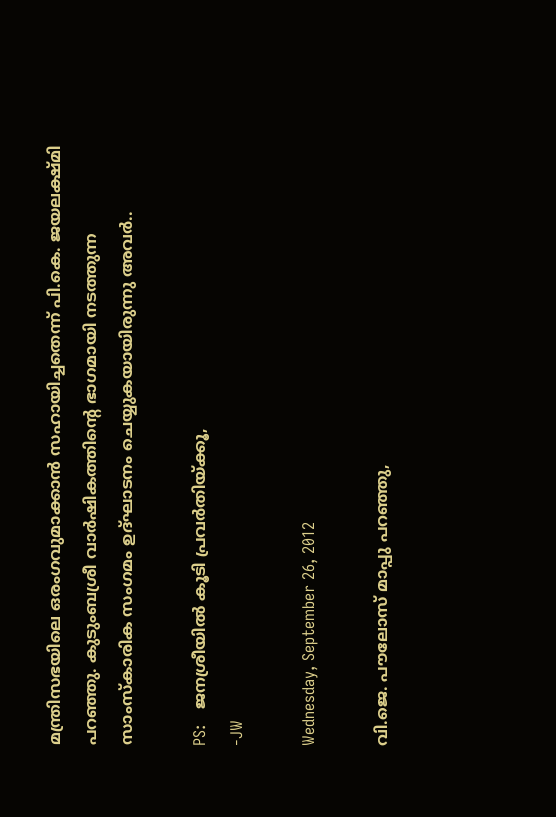മന്ത്രിസഭയിലെ ഒരംഗവുമാക്കാന്‍ സഹായിച്ചതെന്ന് പി.കെ. ജയലക്ഷ്മി പറഞ്ഞു. കുടുംബശ്രീ വാര്‍ഷികത്തിന്റെ ഭാഗമായി നടത്തുന്ന സാംസ്‌കാരിക സംഗമം ഉദ്ഘാടനം ചെയ്യുകയായിരുന്നു അവര്‍..

PS:   ജനശ്രീയില്‍ കൂടി പ്രവര്‍തിയ്ക്കൂ,
-JW

Wednesday, September 26, 2012

വി.ജെ. പൗലോസ് മാപ്പു പറഞ്ഞു,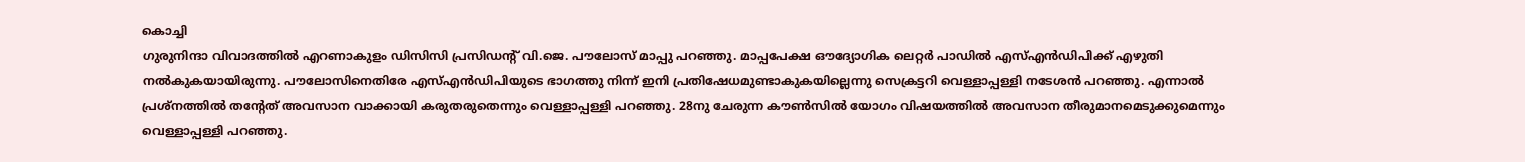കൊച്ചി
ഗുരുനിന്ദാ വിവാദത്തില്‍ എറണാകുളം ഡിസിസി പ്രസിഡന്‍റ് വി.ജെ. പൗലോസ് മാപ്പു പറഞ്ഞു. മാപ്പപേക്ഷ ഔദ്യോഗിക ലെറ്റര്‍ പാഡില്‍ എസ്എന്‍ഡിപിക്ക് എഴുതി നല്‍കുകയായിരുന്നു. പൗലോസിനെതിരേ എസ്എന്‍ഡിപിയുടെ ഭാഗത്തു നിന്ന് ഇനി പ്രതിഷേധമുണ്ടാകുകയില്ലെന്നു സെക്രട്ടറി വെള്ളാപ്പള്ളി നടേശന്‍ പറഞ്ഞു. എന്നാല്‍ പ്രശ്നത്തില്‍ തന്‍റേത് അവസാന വാക്കായി കരുതരുതെന്നും വെള്ളാപ്പള്ളി പറഞ്ഞു. 28നു ചേരുന്ന കൗണ്‍സില്‍ യോഗം വിഷയത്തില്‍ അവസാന തീരുമാനമെടുക്കുമെന്നും വെള്ളാപ്പള്ളി പറഞ്ഞു.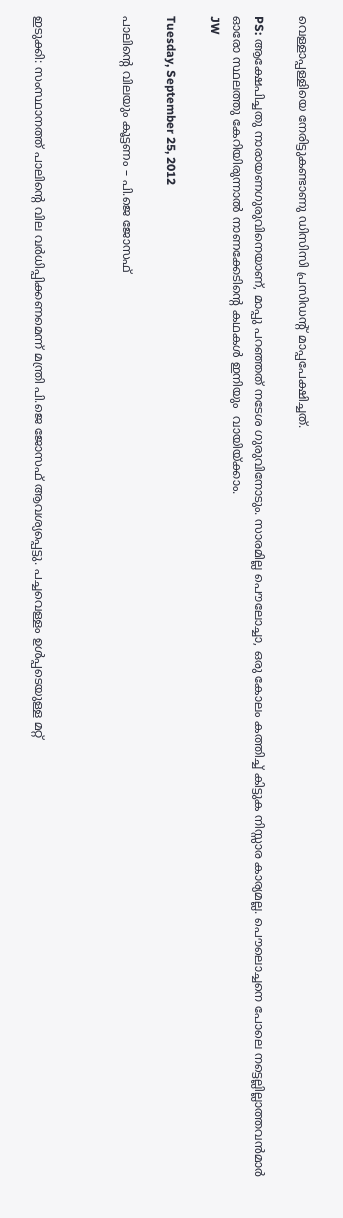വെള്ളാപ്പള്ളിയെ നേരിട്ടുകണ്ടാണു ഡിസിസി പ്രസിഡന്‍റ് മാപ്പപേക്ഷിച്ചത്.

PS: ആക്ഷേപിച്ചതു നാരായണഗുരുവിനെയാണ്, മാപ്പു പറഞ്ഞത് നടേശ ഗുരുവിനോടും. സാരമില്ല പൌലോച്ചാ, ഒരു കോലം കത്തിച്ച് കിട്ടുക നിസ്സാര കാര്യമല്ല. പൌലൊച്ചനെ പോലെ നട്ടെല്ലില്ലാത്തവന്‍മാര്‍ ഓരോ സ്ഥലത്തു കേറിയിരുന്നാല്‍ നാണക്കേടിന്റെ കഥകള്‍ ഇനിയും  വായിയ്ക്കാം.
JW

Tuesday, September 25, 2012

പാലിന്റെ വിലയും കൂട്ടണം – പി.ജെ ജോസഫ്



ഇടുക്കി: സംസ്ഥാനത്ത് പാലിന്റെ വില വര്‍ധിപ്പിക്കണമെന്ന് മന്ത്രി പി.ജെ ജോസഫ് ആവശ്യപ്പെട്ടു. പച്ചവെള്ളം ഉള്‍പ്പടെയുള്ള മറ്റ്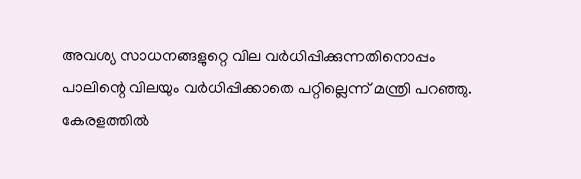അവശ്യ സാധനങ്ങളുറ്റെ വില വര്‍ധിപ്പിക്കുന്നതിനൊപ്പം പാലിന്റെ വിലയും വര്‍ധിപ്പിക്കാതെ പറ്റില്ലെന്ന് മന്ത്രി പറഞ്ഞു.
കേരളത്തില്‍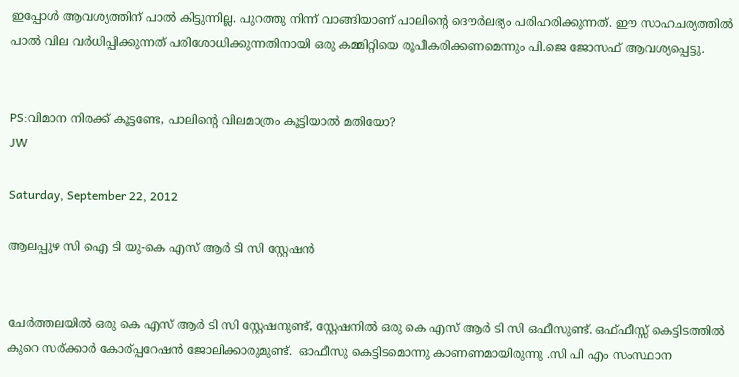ഇപ്പോള്‍ ആവശ്യത്തിന് പാല്‍ കിട്ടുന്നില്ല. പുറത്തു നിന്ന് വാങ്ങിയാണ് പാലിന്റെ ദൌര്‍ലഭ്യം പരിഹരിക്കുന്നത്. ഈ സാഹചര്യത്തില്‍ പാല്‍ വില വര്‍ധിപ്പിക്കുന്നത് പരിശോധിക്കുന്നതിനായി ഒരു കമ്മിറ്റിയെ രൂപീകരിക്കണമെന്നും പി.ജെ ജോസഫ് ആവശ്യപ്പെട്ടു.


PS:വിമാന നിരക്ക് കൂട്ടണ്ടേ, പാലിന്റെ വിലമാത്രം കൂട്ടിയാല്‍ മതിയോ?
JW

Saturday, September 22, 2012

ആലപ്പുഴ സി ഐ ടി യു-കെ എസ് ആര്‍ ടി സി സ്റ്റേഷന്‍


ചേര്‍ത്തലയില്‍ ഒരു കെ എസ് ആര്‍ ടി സി സ്റ്റേഷനുണ്ട്, സ്റ്റേഷനില്‍ ഒരു കെ എസ് ആര്‍ ടി സി ഒഫീസുണ്ട്. ഒഫ്ഫീസ്സ് കെട്ടിടത്തില്‍ കുറെ സര്ക്കാര്‍ കോര്പ്പറേഷന്‍ ജോലിക്കാരുമുണ്ട്.  ഓഫീസു കെട്ടിടമൊന്നു കാണണമായിരുന്നു .സി പി എം സംസ്ഥാന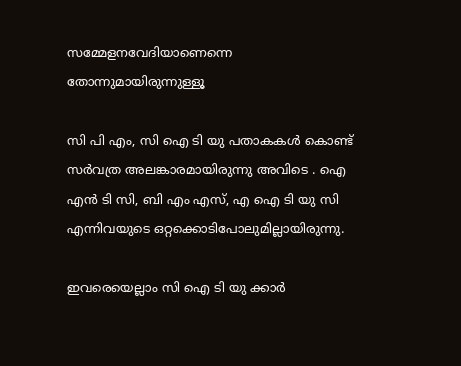സമ്മേളനവേദിയാണെന്നെ  തോന്നുമായിരുന്നുള്ളൂ

സി പി എം, സി ഐ ടി യു പതാകകള്‍ കൊണ്ട് സര്‍വത്ര അലങ്കാരമായിരുന്നു അവിടെ . ഐ എന്‍ ടി സി, ബി എം എസ്, എ ഐ ടി യു സി എന്നിവയുടെ ഒറ്റക്കൊടിപോലുമില്ലായിരുന്നു.

ഇവരെയെല്ലാം സി ഐ ടി യു ക്കാര്‍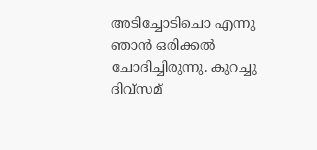അടിച്ചോടിചൊ എന്നു ഞാന്‍ ഒരിക്കല്‍ ചോദിച്ചിരുന്നു. കുറച്ചു ദിവ്സമ്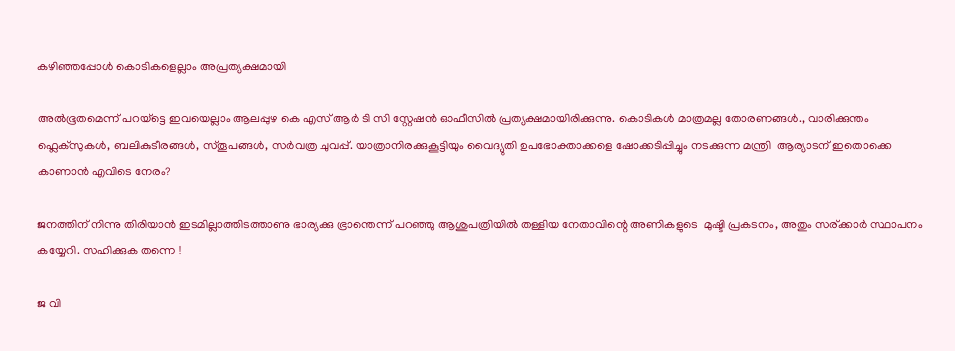കഴിഞ്ഞപ്പോള്‍ കൊടികളെല്ലാം അപ്രത്യക്ഷമായി

അല്‍ഭൂതമെന്ന് പറയ്ട്ടെ ഇവയെല്ലാം ആലപ്പുഴ കെ എസ് ആര്‍ ടി സി സ്റ്റേഷന്‍ ഓഫീസില്‍ പ്രത്യക്ഷമായിരിക്കുന്നു. കൊടികള്‍ മാത്രമല്ല തോരണങ്ങള്‍., വാരിക്കുന്തം ഫ്ലെക്സുകള്‍, ബലികുടീരങ്ങള്‍, സ്തൂപങ്ങള്‍, സര്‍വത്ര ചുവപ്പ്. യാത്രാനിരക്കുകൂട്ടിയും വൈദ്യുതി ഉപഭോക്താക്കളെ ഷോക്കടിപ്പിച്ചും നടക്കുന്ന മന്ത്രി  ആര്യാടന് ഇതൊക്കെ കാണാന്‍ എവിടെ നേരം?

ജനത്തിന് നിന്നു തിരിയാന്‍ ഇടമില്ലാത്തിടത്താണു ഭാര്യക്കു ഭ്രാന്തെന്ന് പറഞ്ഞു ആശുപത്രിയില്‍ തള്ളിയ നേതാവിന്റെ അണികളുടെ  മുഷ്ടി പ്രകടനം, അതും സര്ക്കാര്‍ സ്ഥാപനം കയ്യേറി. സഹിക്കുക തന്നെ !

ജ വി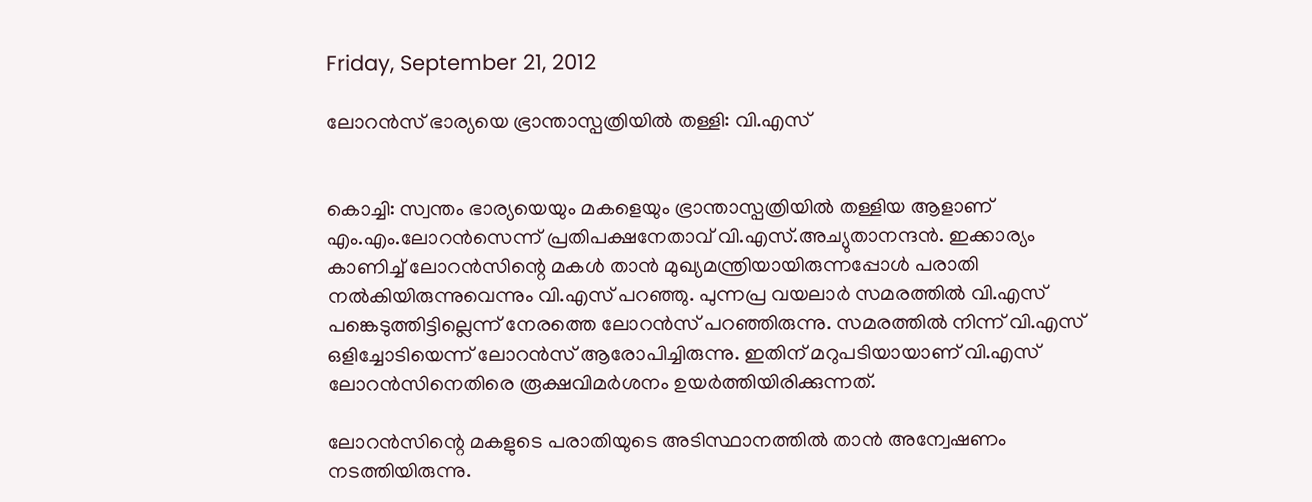Friday, September 21, 2012

ലോറന്‍സ് ഭാര്യയെ ഭ്രാന്താസ്പത്രിയില്‍ തള്ളി: വി.എസ്‌


കൊച്ചി: സ്വന്തം ഭാര്യയെയും മകളെയും ഭ്രാന്താസ്പത്രിയില്‍ തള്ളിയ ആളാണ് എം.എം.ലോറന്‍സെന്ന് പ്രതിപക്ഷനേതാവ് വി.എസ്.അച്യുതാനന്ദന്‍. ഇക്കാര്യം കാണിച്ച് ലോറന്‍സിന്റെ മകള്‍ താന്‍ മുഖ്യമന്ത്രിയായിരുന്നപ്പോള്‍ പരാതി നല്‍കിയിരുന്നുവെന്നും വി.എസ് പറഞ്ഞു. പുന്നപ്ര വയലാര്‍ സമരത്തില്‍ വി.എസ് പങ്കെടുത്തിട്ടില്ലെന്ന് നേരത്തെ ലോറന്‍സ് പറഞ്ഞിരുന്നു. സമരത്തില്‍ നിന്ന് വി.എസ് ഒളിച്ചോടിയെന്ന് ലോറന്‍സ് ആരോപിച്ചിരുന്നു. ഇതിന് മറുപടിയായാണ് വി.എസ് ലോറന്‍സിനെതിരെ രൂക്ഷവിമര്‍ശനം ഉയര്‍ത്തിയിരിക്കുന്നത്.

ലോറന്‍സിന്റെ മകളുടെ പരാതിയുടെ അടിസ്ഥാനത്തില്‍ താന്‍ അന്വേഷണം നടത്തിയിരുന്നു.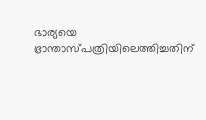ഭാര്യയെ ഭ്രാന്താസ്പത്രിയിലെത്തിച്ചതിന്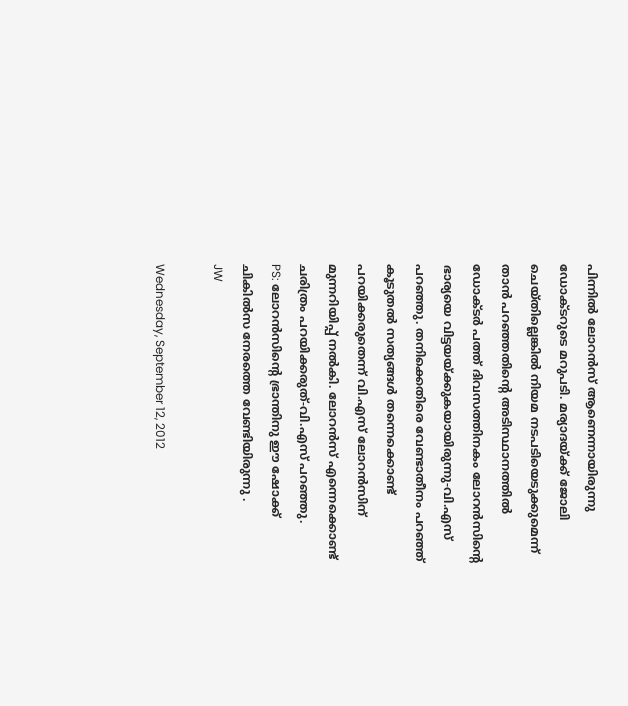പിന്നില്‍ ലോറന്‍സ് ആണെന്നായിരുന്നു ഡോക്ടറുടെ മറുപടി. മര്യാദയ്ക്ക് ജോലി ചെയ്തില്ലെങ്കില്‍ നിയമ നടപടിയെടുക്കുമെന്ന് താന്‍ പറഞ്ഞതിന്റെ അടിസ്ഥാനത്തില്‍ ഡോക്ടര്‍ പത്ത് ദിവസത്തിനകം ലോറന്‍സിന്റെ ഭാര്യയെ വിട്ടയയ്ക്കുകയായിരുന്നു-വി.എസ് പറഞ്ഞു. തനിക്കെതിരെ വേണ്ടാതീനം പറഞ്ഞ് കൂടുതല്‍ സത്യങ്ങള്‍ തന്നെക്കൊണ്ട് പറയിക്കരുതെന്ന് വി.എസ് ലോറന്‍സിന് മുന്നറിയിപ്പ് നല്‍കി. ലോറന്‍സ് എന്നെക്കൊണ്ട് ചരിത്രം പറയിക്കരുത്-വി.എസ് പറഞ്ഞു.
PS: ലോറന്‍സിന്റെ ഭ്രാന്തിനു ഈ ഷോക്ക് ചികില്‍സ നേരത്തെ വേണ്ടിയിരുന്നു .
JW

Wednesday, September 12, 2012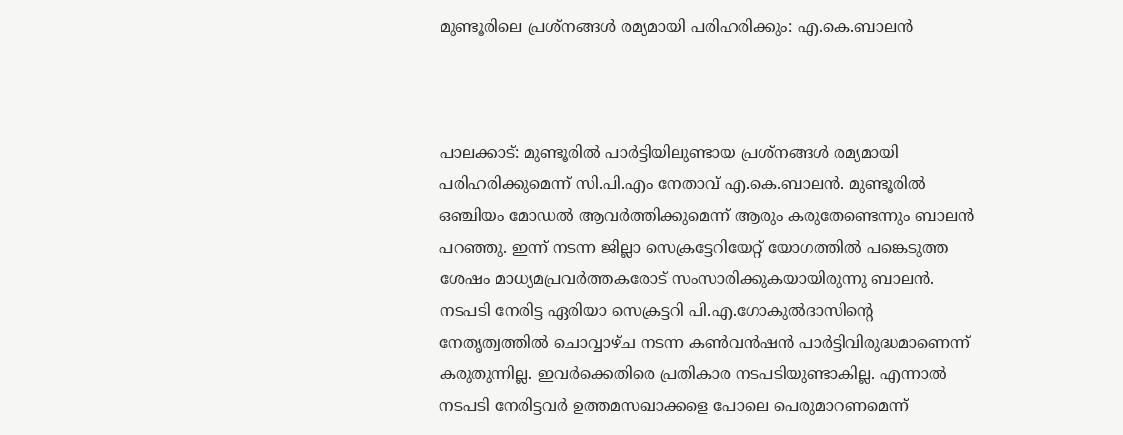മുണ്ടൂരിലെ പ്രശ്‌നങ്ങള്‍ രമ്യമായി പരിഹരിക്കും: എ.കെ.ബാലന്‍



പാലക്കാട്: മുണ്ടൂരില്‍ പാര്‍ട്ടിയിലുണ്ടായ പ്രശ്‌നങ്ങള്‍ രമ്യമായി പരിഹരിക്കുമെന്ന് സി.പി.എം നേതാവ് എ.കെ.ബാലന്‍. മുണ്ടൂരില്‍ ഒഞ്ചിയം മോഡല്‍ ആവര്‍ത്തിക്കുമെന്ന് ആരും കരുതേണ്ടെന്നും ബാലന്‍ പറഞ്ഞു. ഇന്ന് നടന്ന ജില്ലാ സെക്രട്ടേറിയേറ്റ് യോഗത്തില്‍ പങ്കെടുത്ത ശേഷം മാധ്യമപ്രവര്‍ത്തകരോട് സംസാരിക്കുകയായിരുന്നു ബാലന്‍.
നടപടി നേരിട്ട ഏരിയാ സെക്രട്ടറി പി.എ.ഗോകുല്‍ദാസിന്റെ നേതൃത്വത്തില്‍ ചൊവ്വാഴ്ച നടന്ന കണ്‍വന്‍ഷന്‍ പാര്‍ട്ടിവിരുദ്ധമാണെന്ന് കരുതുന്നില്ല. ഇവര്‍ക്കെതിരെ പ്രതികാര നടപടിയുണ്ടാകില്ല. എന്നാല്‍ നടപടി നേരിട്ടവര്‍ ഉത്തമസഖാക്കളെ പോലെ പെരുമാറണമെന്ന്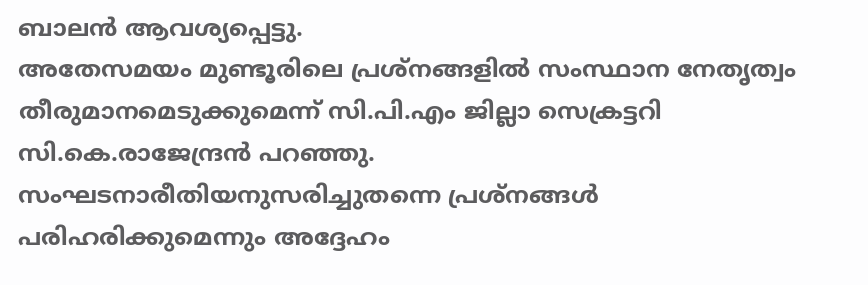ബാലന്‍ ആവശ്യപ്പെട്ടു.
അതേസമയം മുണ്ടൂരിലെ പ്രശ്‌നങ്ങളില്‍ സംസ്ഥാന നേതൃത്വം തീരുമാനമെടുക്കുമെന്ന് സി.പി.എം ജില്ലാ സെക്രട്ടറി സി.കെ.രാജേന്ദ്രന്‍ പറഞ്ഞു. സംഘടനാരീതിയനുസരിച്ചുതന്നെ പ്രശ്‌നങ്ങള്‍ പരിഹരിക്കുമെന്നും അദ്ദേഹം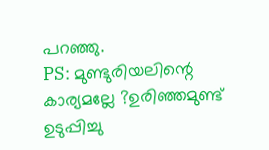പറഞ്ഞു.
PS: മുണ്ടുരിയലിന്റെ കാര്യമല്ലേ ?ഉരിഞ്ഞമുണ്ട് ഉടുപ്പിച്ചു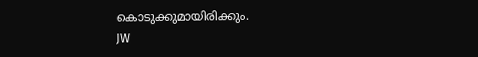കൊടുക്കുമായിരിക്കും.
JW